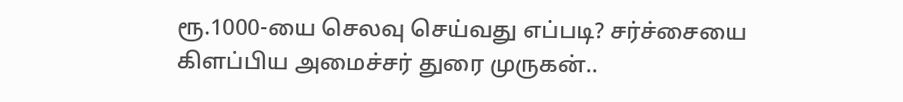ரூ.1000-யை செலவு செய்வது எப்படி? சர்ச்சையை கிளப்பிய அமைச்சர் துரை முருகன்..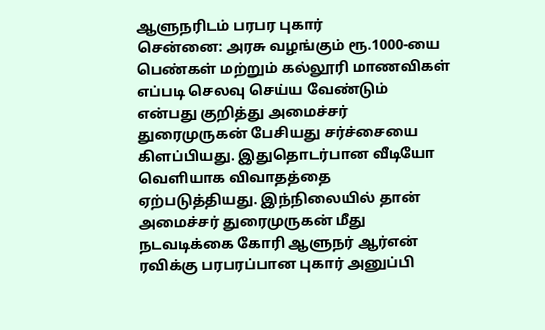ஆளுநரிடம் பரபர புகார்
சென்னை: அரசு வழங்கும் ரூ.1000-யை பெண்கள் மற்றும் கல்லூரி மாணவிகள் எப்படி செலவு செய்ய வேண்டும் என்பது குறித்து அமைச்சர் துரைமுருகன் பேசியது சர்ச்சையை கிளப்பியது. இதுதொடர்பான வீடியோ வெளியாக விவாதத்தை ஏற்படுத்தியது. இந்நிலையில் தான் அமைச்சர் துரைமுருகன் மீது நடவடிக்கை கோரி ஆளுநர் ஆர்என் ரவிக்கு பரபரப்பான புகார் அனுப்பி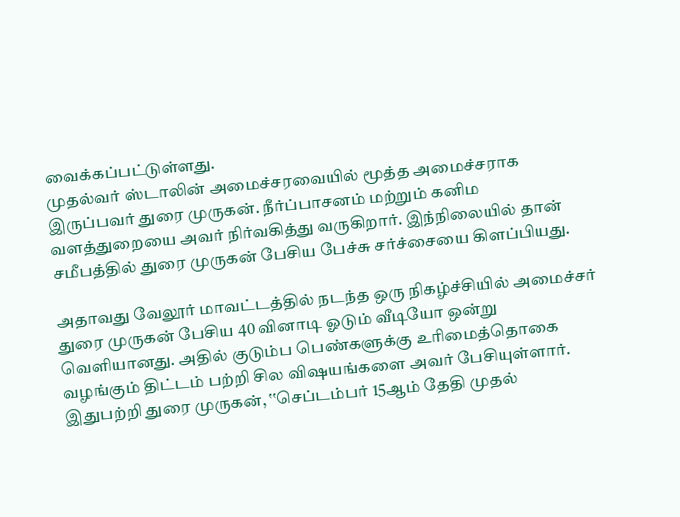வைக்கப்பட்டுள்ளது.
முதல்வர் ஸ்டாலின் அமைச்சரவையில் மூத்த அமைச்சராக இருப்பவர் துரை முருகன். நீர்ப்பாசனம் மற்றும் கனிம வளத்துறையை அவர் நிர்வகித்து வருகிறார். இந்நிலையில் தான் சமீபத்தில் துரை முருகன் பேசிய பேச்சு சர்ச்சையை கிளப்பியது.

அதாவது வேலூர் மாவட்டத்தில் நடந்த ஒரு நிகழ்ச்சியில் அமைச்சர் துரை முருகன் பேசிய 40 வினாடி ஓடும் வீடியோ ஒன்று வெளியானது. அதில் குடும்ப பெண்களுக்கு உரிமைத்தொகை வழங்கும் திட்டம் பற்றி சில விஷயங்களை அவர் பேசியுள்ளார்.
இதுபற்றி துரை முருகன், ‛‛செப்டம்பர் 15ஆம் தேதி முதல்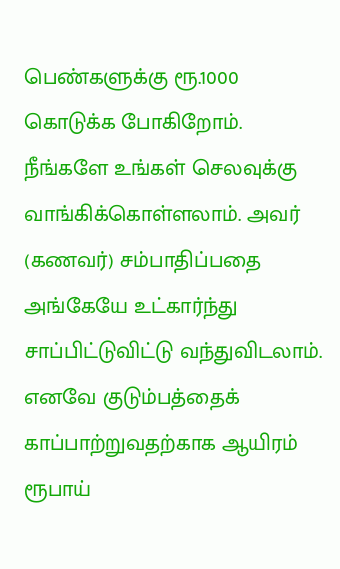பெண்களுக்கு ரூ.1000 கொடுக்க போகிறோம். நீங்களே உங்கள் செலவுக்கு வாங்கிக்கொள்ளலாம். அவர் (கணவர்) சம்பாதிப்பதை அங்கேயே உட்கார்ந்து சாப்பிட்டுவிட்டு வந்துவிடலாம். எனவே குடும்பத்தைக் காப்பாற்றுவதற்காக ஆயிரம் ரூபாய்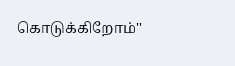கொடுக்கிறோம்''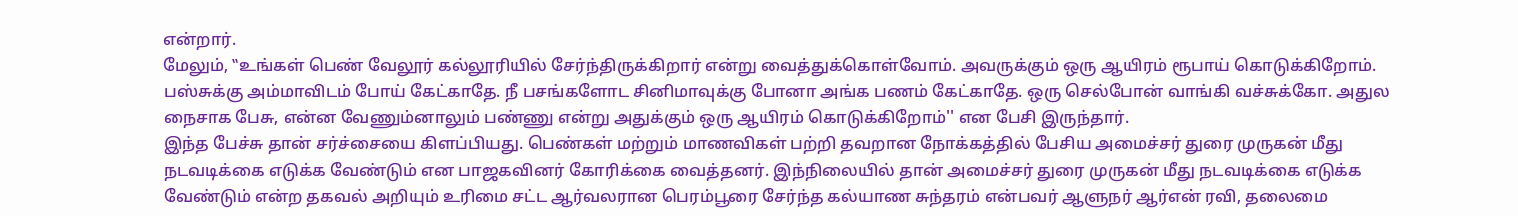என்றார்.
மேலும், ‛‛உங்கள் பெண் வேலூர் கல்லூரியில் சேர்ந்திருக்கிறார் என்று வைத்துக்கொள்வோம். அவருக்கும் ஒரு ஆயிரம் ரூபாய் கொடுக்கிறோம். பஸ்சுக்கு அம்மாவிடம் போய் கேட்காதே. நீ பசங்களோட சினிமாவுக்கு போனா அங்க பணம் கேட்காதே. ஒரு செல்போன் வாங்கி வச்சுக்கோ. அதுல நைசாக பேசு, என்ன வேணும்னாலும் பண்ணு என்று அதுக்கும் ஒரு ஆயிரம் கொடுக்கிறோம்'' என பேசி இருந்தார்.
இந்த பேச்சு தான் சர்ச்சையை கிளப்பியது. பெண்கள் மற்றும் மாணவிகள் பற்றி தவறான நோக்கத்தில் பேசிய அமைச்சர் துரை முருகன் மீது நடவடிக்கை எடுக்க வேண்டும் என பாஜகவினர் கோரிக்கை வைத்தனர். இந்நிலையில் தான் அமைச்சர் துரை முருகன் மீது நடவடிக்கை எடுக்க வேண்டும் என்ற தகவல் அறியும் உரிமை சட்ட ஆர்வலரான பெரம்பூரை சேர்ந்த கல்யாண சுந்தரம் என்பவர் ஆளுநர் ஆர்என் ரவி, தலைமை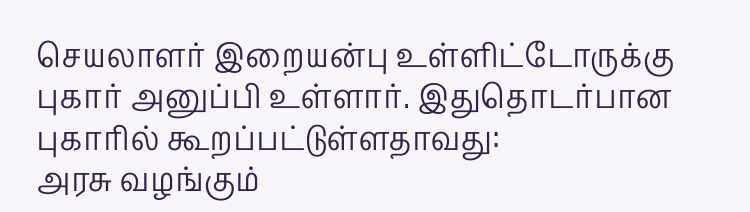செயலாளர் இறையன்பு உள்ளிட்டோருக்கு புகார் அனுப்பி உள்ளார். இதுதொடர்பான புகாரில் கூறப்பட்டுள்ளதாவது:
அரசு வழங்கும்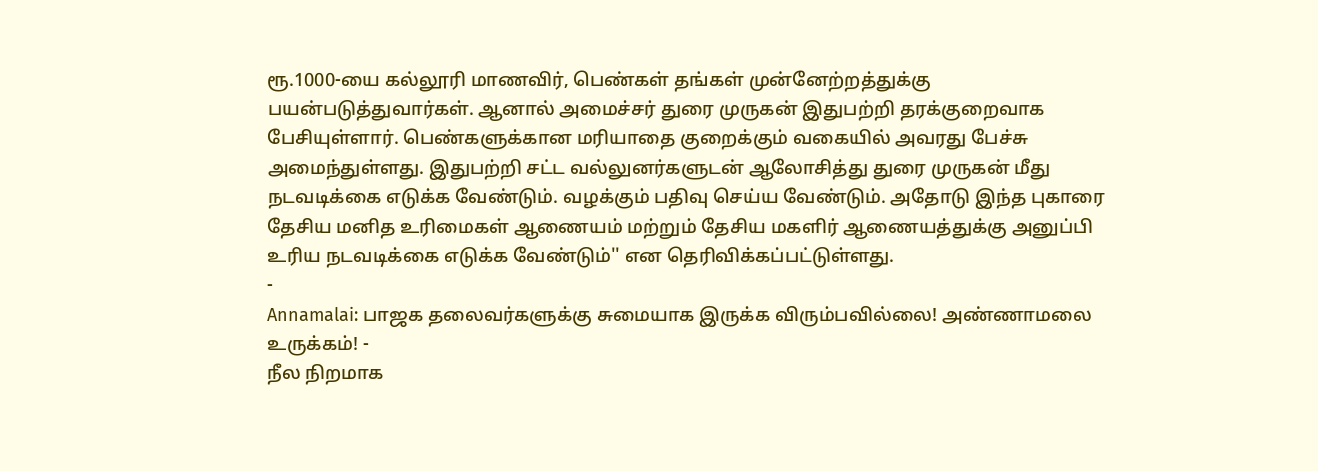ரூ.1000-யை கல்லூரி மாணவிர், பெண்கள் தங்கள் முன்னேற்றத்துக்கு பயன்படுத்துவார்கள். ஆனால் அமைச்சர் துரை முருகன் இதுபற்றி தரக்குறைவாக பேசியுள்ளார். பெண்களுக்கான மரியாதை குறைக்கும் வகையில் அவரது பேச்சு அமைந்துள்ளது. இதுபற்றி சட்ட வல்லுனர்களுடன் ஆலோசித்து துரை முருகன் மீது நடவடிக்கை எடுக்க வேண்டும். வழக்கும் பதிவு செய்ய வேண்டும். அதோடு இந்த புகாரை தேசிய மனித உரிமைகள் ஆணையம் மற்றும் தேசிய மகளிர் ஆணையத்துக்கு அனுப்பி உரிய நடவடிக்கை எடுக்க வேண்டும்'' என தெரிவிக்கப்பட்டுள்ளது.
-
Annamalai: பாஜக தலைவர்களுக்கு சுமையாக இருக்க விரும்பவில்லை! அண்ணாமலை உருக்கம்! -
நீல நிறமாக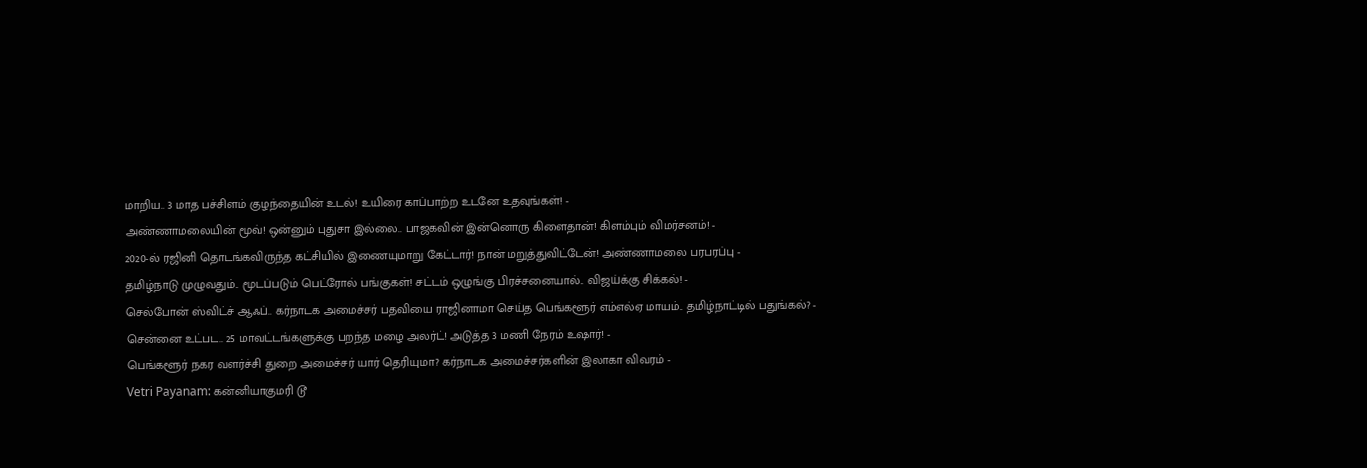மாறிய.. 3 மாத பச்சிளம் குழந்தையின் உடல்! உயிரை காப்பாற்ற உடனே உதவுங்கள்! -
அண்ணாமலையின் மூவ்! ஒன்னும் புதுசா இல்லை.. பாஜகவின் இன்னொரு கிளைதான்! கிளம்பும் விமர்சனம்! -
2020-ல் ரஜினி தொடங்கவிருந்த கட்சியில் இணையுமாறு கேட்டார்! நான் மறுத்துவிட்டேன்! அண்ணாமலை பரபரப்பு -
தமிழ்நாடு முழுவதும்.. மூடப்படும் பெட்ரோல் பங்குகள்! சட்டம் ஒழுங்கு பிரச்சனையால்.. விஜய்க்கு சிக்கல்! -
செல்போன் ஸ்விட்ச் ஆஃப்.. கர்நாடக அமைச்சர் பதவியை ராஜினாமா செய்த பெங்களூர் எம்எல்ஏ மாயம்.. தமிழ்நாட்டில் பதுங்கல்? -
சென்னை உட்பட.. 25 மாவட்டங்களுக்கு பறந்த மழை அலர்ட்! அடுத்த 3 மணி நேரம் உஷார்! -
பெங்களூர் நகர வளர்ச்சி துறை அமைச்சர் யார் தெரியுமா? கர்நாடக அமைச்சர்களின் இலாகா விவரம் -
Vetri Payanam: கன்னியாகுமரி டூ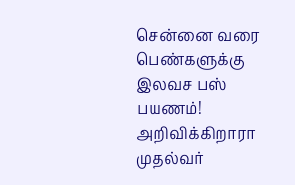சென்னை வரை பெண்களுக்கு இலவச பஸ் பயணம்! அறிவிக்கிறாரா முதல்வர்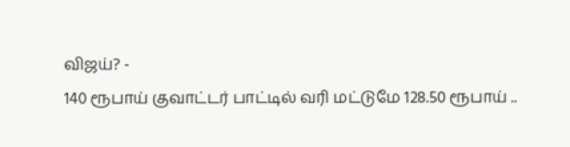விஜய்? -
140 ரூபாய் குவாட்டர் பாட்டில் வரி மட்டுமே 128.50 ரூபாய் ..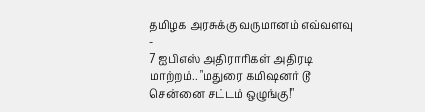தமிழக அரசுக்கு வருமானம் எவ்வளவு -
7 ஐபிஎஸ் அதிராரிகள் அதிரடி மாற்றம்.. "மதுரை கமிஷனர் டூ சென்னை சட்டம் ஒழுங்கு!"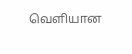வெளியான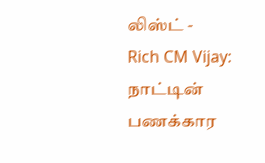லிஸ்ட் -
Rich CM Vijay: நாட்டின் பணக்கார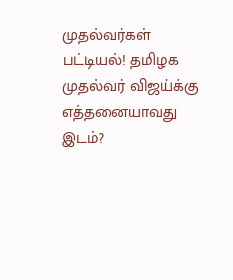முதல்வர்கள் பட்டியல்! தமிழக முதல்வர் விஜய்க்கு எத்தனையாவது இடம்?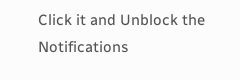Click it and Unblock the Notifications